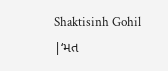Shaktisinh Gohil |‘મત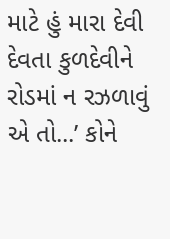માટે હું મારા દેવી દેવતા કુળદેવીને રોડમાં ન રઝળાવું એ તો...’ કોને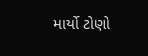માર્યો ટોણો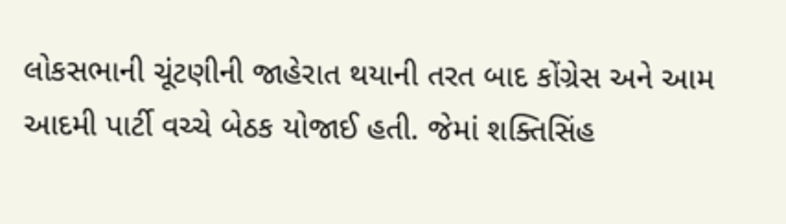લોકસભાની ચૂંટણીની જાહેરાત થયાની તરત બાદ કોંગ્રેસ અને આમ આદમી પાર્ટી વચ્ચે બેઠક યોજાઈ હતી. જેમાં શક્તિસિંહ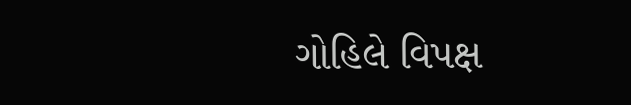ગોહિલે વિપક્ષ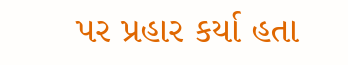પર પ્રહાર કર્યા હતા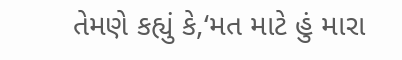તેમણે કહ્યું કે,‘મત માટે હું મારા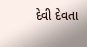દેવી દેવતા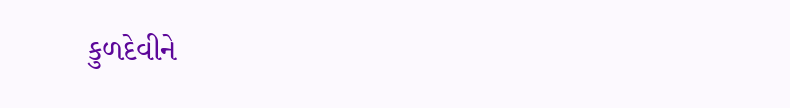કુળદેવીને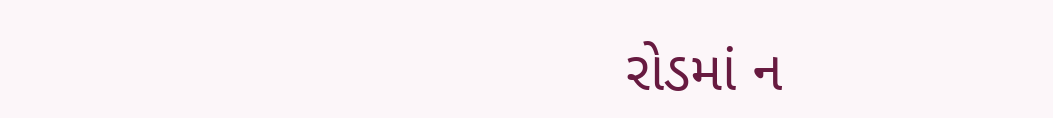રોડમાં ન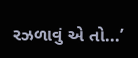રઝળાવું એ તો...’